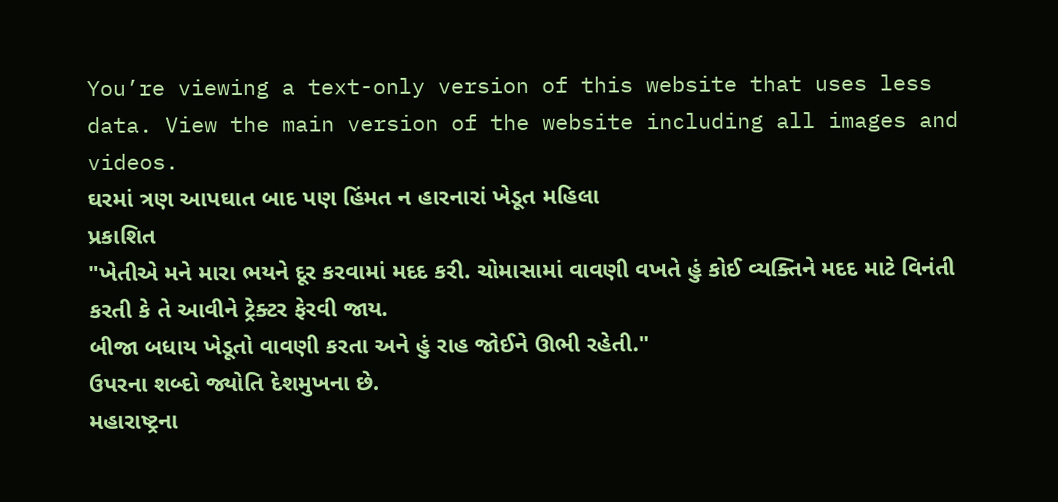You’re viewing a text-only version of this website that uses less data. View the main version of the website including all images and videos.
ઘરમાં ત્રણ આપઘાત બાદ પણ હિંમત ન હારનારાં ખેડૂત મહિલા
પ્રકાશિત
"ખેતીએ મને મારા ભયને દૂર કરવામાં મદદ કરી. ચોમાસામાં વાવણી વખતે હું કોઈ વ્યક્તિને મદદ માટે વિનંતી કરતી કે તે આવીને ટ્રેક્ટર ફેરવી જાય.
બીજા બધાય ખેડૂતો વાવણી કરતા અને હું રાહ જોઈને ઊભી રહેતી."
ઉપરના શબ્દો જ્યોતિ દેશમુખના છે.
મહારાષ્ટ્રના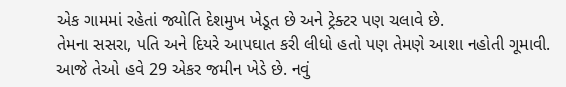એક ગામમાં રહેતાં જ્યોતિ દેશમુખ ખેડૂત છે અને ટ્રેક્ટર પણ ચલાવે છે.
તેમના સસરા, પતિ અને દિયરે આપઘાત કરી લીધો હતો પણ તેમણે આશા નહોતી ગૂમાવી.
આજે તેઓ હવે 29 એકર જમીન ખેડે છે. નવું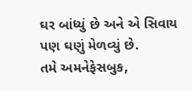ઘર બાંધ્યું છે અને એ સિવાય પણ ઘણું મેળવ્યું છે.
તમે અમનેફેસબુક,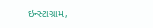ઇન્સ્ટાગ્રામ,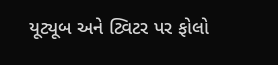યૂટ્યૂબ અને ટ્વિટર પર ફોલો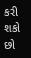કરી શકો છો